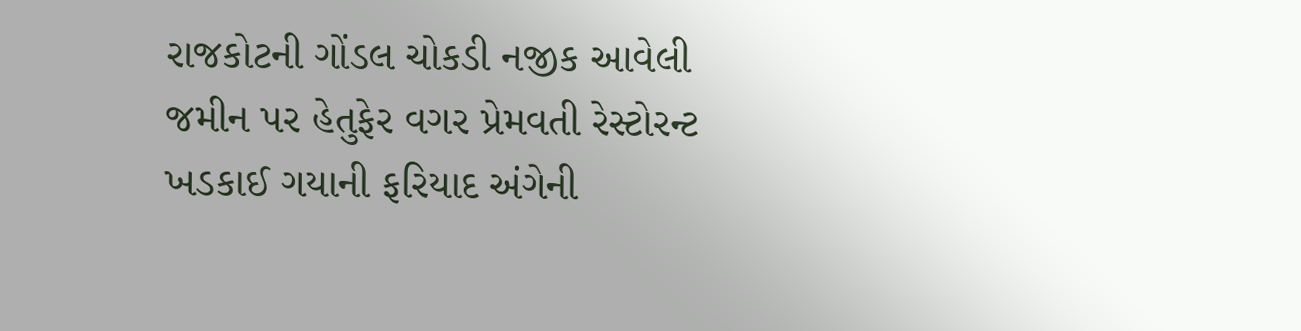રાજકોટની ગોંડલ ચોકડી નજીક આવેલી જમીન પર હેતુફેર વગર પ્રેમવતી રેસ્ટોરન્ટ ખડકાઈ ગયાની ફરિયાદ અંગેની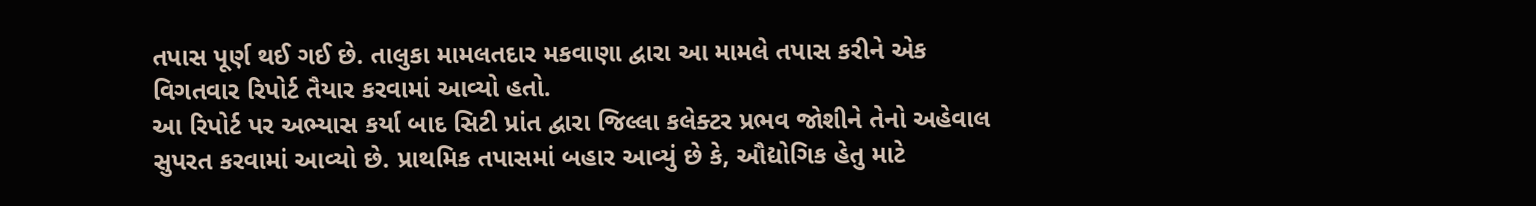તપાસ પૂર્ણ થઈ ગઈ છે. તાલુકા મામલતદાર મકવાણા દ્વારા આ મામલે તપાસ કરીને એક વિગતવાર રિપોર્ટ તૈયાર કરવામાં આવ્યો હતો.
આ રિપોર્ટ પર અભ્યાસ કર્યા બાદ સિટી પ્રાંત દ્વારા જિલ્લા કલેક્ટર પ્રભવ જોશીને તેનો અહેવાલ સુપરત કરવામાં આવ્યો છે. પ્રાથમિક તપાસમાં બહાર આવ્યું છે કે, ઔદ્યોગિક હેતુ માટે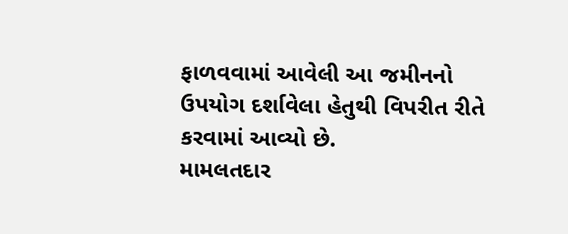ફાળવવામાં આવેલી આ જમીનનો ઉપયોગ દર્શાવેલા હેતુથી વિપરીત રીતે કરવામાં આવ્યો છે.
મામલતદાર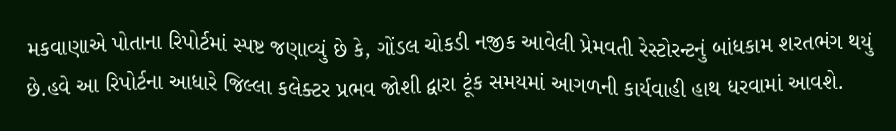મકવાણાએ પોતાના રિપોર્ટમાં સ્પષ્ટ જણાવ્યું છે કે, ગોંડલ ચોકડી નજીક આવેલી પ્રેમવતી રેસ્ટોરન્ટનું બાંધકામ શરતભંગ થયું છે.હવે આ રિપોર્ટના આધારે જિલ્લા કલેક્ટર પ્રભવ જોશી દ્વારા ટૂંક સમયમાં આગળની કાર્યવાહી હાથ ધરવામાં આવશે.